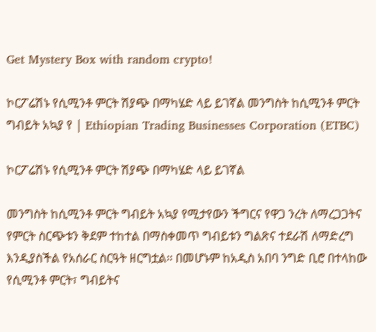Get Mystery Box with random crypto!

ኮርፖሬሽኑ የሲሚንቶ ምርት ሽያጭ በማካሄድ ላይ ይገኛል መንግስት ከሲሚንቶ ምርት ግብይት አኳያ የ | Ethiopian Trading Businesses Corporation (ETBC)

ኮርፖሬሽኑ የሲሚንቶ ምርት ሽያጭ በማካሄድ ላይ ይገኛል

መንግስት ከሲሚንቶ ምርት ግብይት አኳያ የሚታየውን ችግርና የዋጋ ንረት ለማረጋጋትና የምርት ስርጭቱን ቅደም ተከተል በማስቀመጥ ግብይቱን ግልጽና ተደራሽ ለማድረግ እንዲያስችል የአሰራር ስርዓት ዘርግቷል፡፡ በመሆኑም ከአዲስ አበባ ንግድ ቢሮ በተላከው የሲሚንቶ ምርት፣ ግብይትና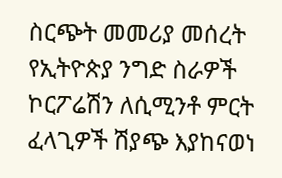ስርጭት መመሪያ መሰረት የኢትዮጵያ ንግድ ስራዎች ኮርፖሬሽን ለሲሚንቶ ምርት ፈላጊዎች ሽያጭ እያከናወነ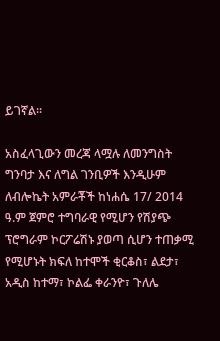ይገኛል፡፡

አስፈላጊውን መረጃ ላሟሉ ለመንግስት ግንባታ እና ለግል ገንቢዎች እንዲሁም ለብሎኬት አምራቾች ከነሐሴ 17/ 2014 ዓ.ም ጀምሮ ተግባራዊ የሚሆን የሽያጭ ፕሮግራም ኮርፖሬሽኑ ያወጣ ሲሆን ተጠቃሚ የሚሆኑት ክፍለ ከተሞች ቂርቆስ፣ ልደታ፣ አዲስ ከተማ፣ ኮልፌ ቀራንዮ፣ ጉለሌ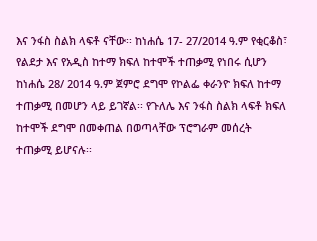እና ንፋስ ስልክ ላፍቶ ናቸው፡፡ ከነሐሴ 17- 27/2014 ዓ.ም የቂርቆስ፣ የልደታ እና የአዲስ ከተማ ክፍለ ከተሞች ተጠቃሚ የነበሩ ሲሆን ከነሐሴ 28/ 2014 ዓ.ም ጀምሮ ደግሞ የኮልፌ ቀራንዮ ክፍለ ከተማ ተጠቃሚ በመሆን ላይ ይገኛል፡፡ የጉለሌ እና ንፋስ ስልክ ላፍቶ ክፍለ ከተሞች ደግሞ በመቀጠል በወጣላቸው ፕሮግራም መሰረት ተጠቃሚ ይሆናሉ፡፡